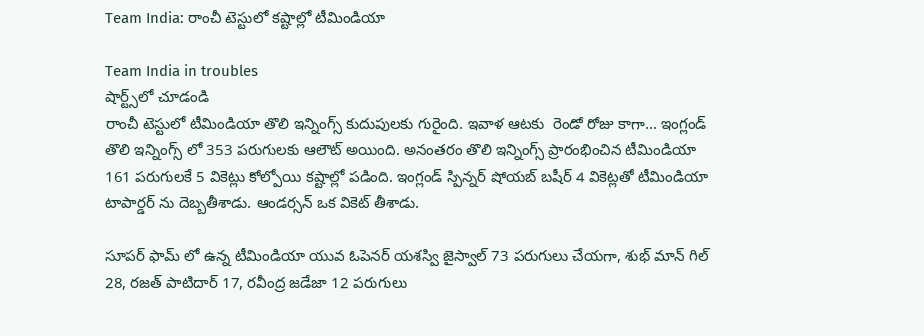Team India: రాంచీ టెస్టులో కష్టాల్లో టీమిండియా

Team India in troubles
షార్ట్స్‌లో చూడండి
రాంచీ టెస్టులో టీమిండియా తొలి ఇన్నింగ్స్ కుదుపులకు గురైంది. ఇవాళ ఆటకు  రెండో రోజు కాగా... ఇంగ్లండ్ తొలి ఇన్నింగ్స్ లో 353 పరుగులకు ఆలౌట్ అయింది. అనంతరం తొలి ఇన్నింగ్స్ ప్రారంభించిన టీమిండియా 161 పరుగులకే 5 వికెట్లు కోల్పోయి కష్టాల్లో పడింది. ఇంగ్లండ్ స్పిన్నర్ షోయబ్ బషీర్ 4 వికెట్లతో టీమిండియా టాపార్డర్ ను దెబ్బతీశాడు. ఆండర్సన్ ఒక వికెట్ తీశాడు.

సూపర్ ఫామ్ లో ఉన్న టీమిండియా యువ ఓపెనర్ యశస్వి జైస్వాల్ 73 పరుగులు చేయగా, శుభ్ మాన్ గిల్ 28, రజత్ పాటిదార్ 17, రవీంద్ర జడేజా 12 పరుగులు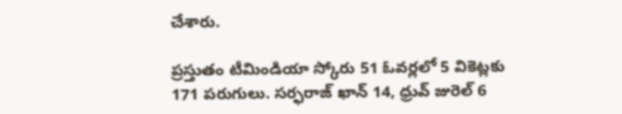చేశారు.

ప్రస్తుతం టీమిండియా స్కోరు 51 ఓవర్లలో 5 వికెట్లకు 171 పరుగులు. సర్ఫరాజ్ ఖాన్ 14, ధ్రువ్ జురెల్ 6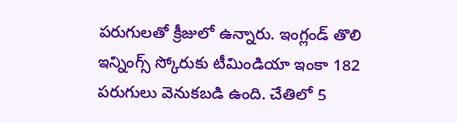పరుగులతో క్రీజులో ఉన్నారు. ఇంగ్లండ్ తొలి ఇన్నింగ్స్ స్కోరుకు టీమిండియా ఇంకా 182 పరుగులు వెనుకబడి ఉంది. చేతిలో 5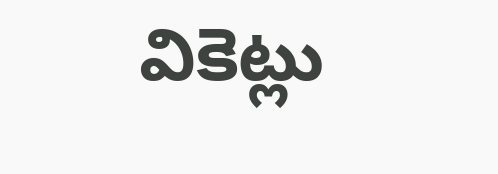వికెట్లు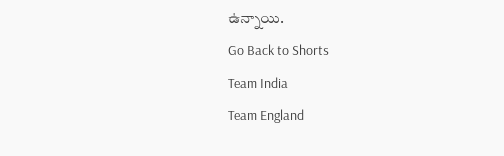ఉన్నాయి.
Go Back to Shorts
Team India
Team England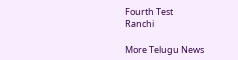Fourth Test
Ranchi

More Telugu News